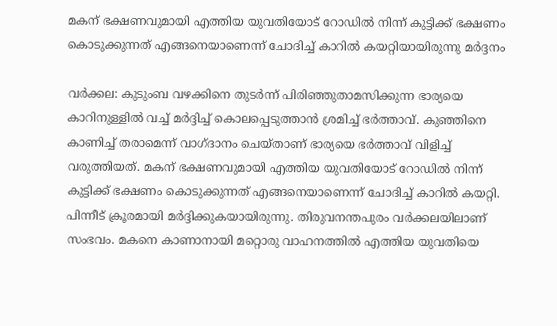മകന് ഭക്ഷണവുമായി എത്തിയ യുവതിയോട് റോഡിൽ നിന്ന് കുട്ടിക്ക് ഭക്ഷണം കൊടുക്കുന്നത് എങ്ങനെയാണെന്ന് ചോദിച്ച് കാറിൽ കയറ്റിയായിരുന്നു മ‍ർദ്ദനം

വർക്കല: കുടുംബ വഴക്കിനെ തുടർന്ന് പിരിഞ്ഞുതാമസിക്കുന്ന ഭാര്യയെ കാറിനുള്ളിൽ വച്ച് മ‍ർദ്ദിച്ച് കൊലപ്പെടുത്താൻ ശ്രമിച്ച് ഭർത്താവ്. കുഞ്ഞിനെ കാണിച്ച് തരാമെന്ന് വാഗ്ദാനം ചെയ്താണ് ഭാര്യയെ ഭർത്താവ് വിളിച്ച് വരുത്തിയത്. മകന് ഭക്ഷണവുമായി എത്തിയ യുവതിയോട് റോഡിൽ നിന്ന് കുട്ടിക്ക് ഭക്ഷണം കൊടുക്കുന്നത് എങ്ങനെയാണെന്ന് ചോദിച്ച് കാറിൽ കയറ്റി. പിന്നീട് ക്രൂരമായി മർദ്ദിക്കുകയായിരുന്നു. തിരുവനന്തപുരം വർക്കലയിലാണ് സംഭവം. മകനെ കാണാനായി മറ്റൊരു വാഹനത്തിൽ എത്തിയ യുവതിയെ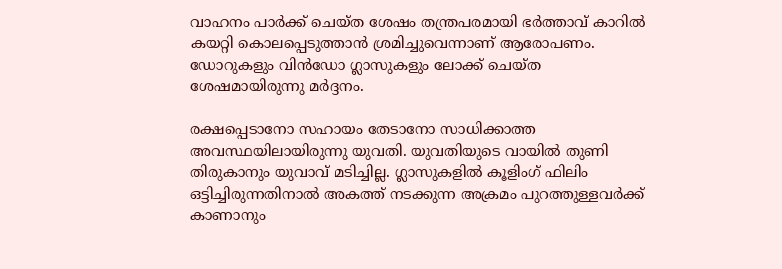വാഹനം പാർക്ക് ചെയ്ത ശേഷം തന്ത്രപരമായി ഭർത്താവ് കാറിൽ കയറ്റി കൊലപ്പെടുത്താൻ ശ്രമിച്ചുവെന്നാണ് ആരോപണം. ഡോറുകളും വിൻഡോ ഗ്ലാസുകളും ലോക്ക് ചെയ്ത ശേഷമായിരുന്നു മർദ്ദനം.

രക്ഷപ്പെടാനോ സഹായം തേടാനോ സാധിക്കാത്ത അവസ്ഥയിലായിരുന്നു യുവതി. യുവതിയുടെ വായിൽ തുണി തിരുകാനും യുവാവ് മടിച്ചില്ല. ഗ്ലാസുകളിൽ കൂളിംഗ് ഫിലിം ഒട്ടിച്ചിരുന്നതിനാൽ അകത്ത് നടക്കുന്ന അക്രമം പുറത്തുള്ളവ‍ർക്ക് കാണാനും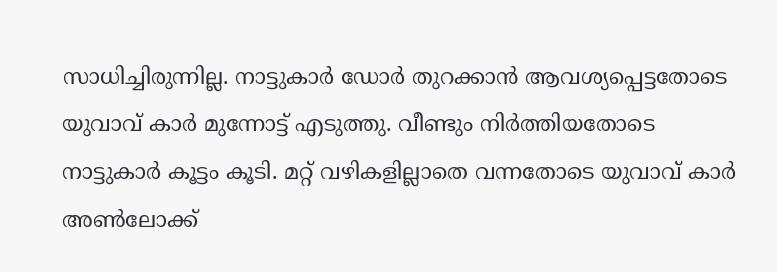സാധിച്ചിരുന്നില്ല. നാട്ടുകാർ ഡോർ തുറക്കാൻ ആവശ്യപ്പെട്ടതോടെ യുവാവ് കാർ മുന്നോട്ട് എടുത്തു. വീണ്ടും നിർത്തിയതോടെ നാട്ടുകാർ കൂട്ടം കൂടി. മറ്റ് വഴികളില്ലാതെ വന്നതോടെ യുവാവ് കാർ അൺലോക്ക്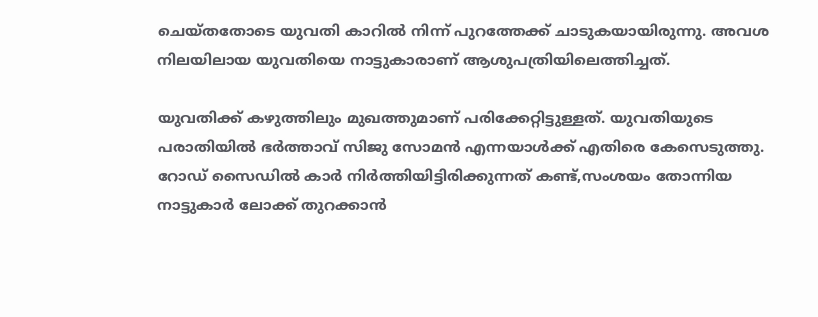ചെയ്തതോടെ യുവതി കാറിൽ നിന്ന് പുറത്തേക്ക് ചാടുകയായിരുന്നു. അവശ നിലയിലായ യുവതിയെ നാട്ടുകാരാണ് ആശുപത്രിയിലെത്തിച്ചത്.

യുവതിക്ക് കഴുത്തിലും മുഖത്തുമാണ് പരിക്കേറ്റിട്ടുള്ളത്. യുവതിയുടെ പരാതിയിൽ ഭർത്താവ് സിജു സോമൻ എന്നയാൾക്ക് എതിരെ കേസെടുത്തു. റോഡ് സൈഡിൽ കാർ നിർത്തിയിട്ടിരിക്കുന്നത് കണ്ട്,സംശയം തോന്നിയ നാട്ടുകാർ ലോക്ക് തുറക്കാൻ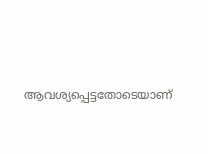ആവശ്യപ്പെട്ടതോടെയാണ്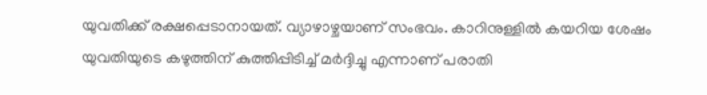യുവതിക്ക് രക്ഷപ്പെടാനായത്. വ്യാഴാഴ്ചയാണ് സംഭവം. കാറിനുള്ളിൽ കയറിയ ശേഷം യുവതിയുടെ കഴുത്തിന് കുത്തിപ്പിടിച്ച് മർദ്ദിച്ചു എന്നാണ് പരാതി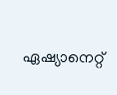ഏഷ്യാനെറ്റ്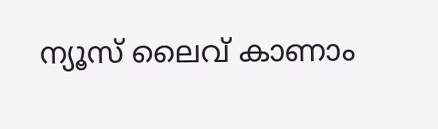ന്യൂസ് ലൈവ് കാണാം